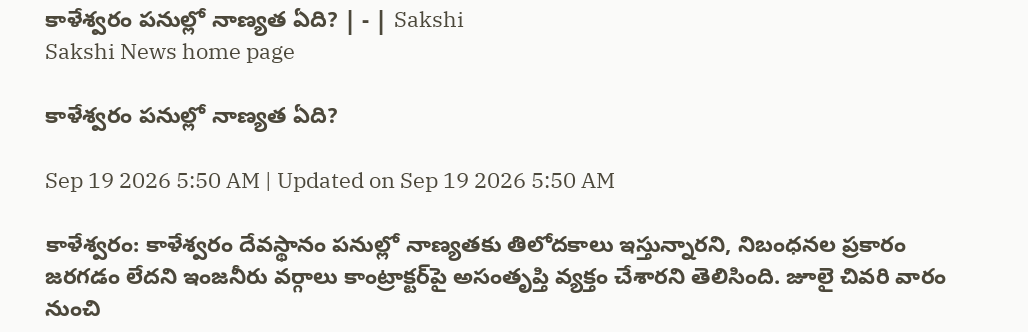కాళేశ్వరం పనుల్లో నాణ్యత ఏది? | - | Sakshi
Sakshi News home page

కాళేశ్వరం పనుల్లో నాణ్యత ఏది?

Sep 19 2026 5:50 AM | Updated on Sep 19 2026 5:50 AM

కాళేశ్వరం: కాళేశ్వరం దేవస్థానం పనుల్లో నాణ్యతకు తిలోదకాలు ఇస్తున్నారని, నిబంధనల ప్రకారం జరగడం లేదని ఇంజనీరు వర్గాలు కాంట్రాక్టర్‌పై అసంతృప్తి వ్యక్తం చేశారని తెలిసింది. జూలై చివరి వారం నుంచి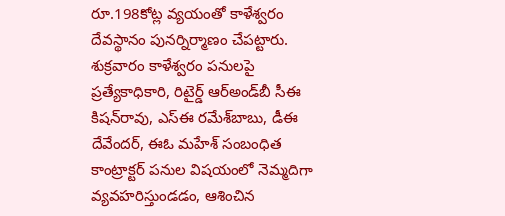రూ.198కోట్ల వ్యయంతో కాళేశ్వరం దేవస్థానం పునర్నిర్మాణం చేపట్టారు. శుక్రవారం కాళేశ్వరం పనులపై ప్రత్యేకాధికారి, రిటైర్డ్‌ ఆర్‌అండ్‌బీ సీఈ కిషన్‌రావు, ఎస్‌ఈ రమేశ్‌బాబు, డీఈ దేవేందర్‌, ఈఓ మహేశ్‌ సంబంధిత కాంట్రాక్టర్‌ పనుల విషయంలో నెమ్మదిగా వ్యవహరిస్తుండడం, ఆశించిన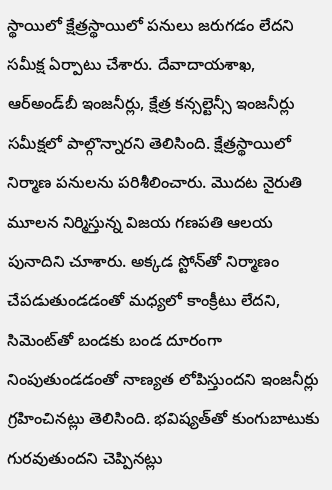స్థాయిలో క్షేత్రస్థాయిలో పనులు జరుగడం లేదని సమీక్ష ఏర్పాటు చేశారు. దేవాదాయశాఖ, ఆర్‌అండ్‌బీ ఇంజనీర్లు, క్షేత్ర కన్సల్టెన్సీ ఇంజనీర్లు సమీక్షలో పాల్గొన్నారని తెలిసింది. క్షేత్రస్థాయిలో నిర్మాణ పనులను పరిశీలించారు. మొదట నైరుతి మూలన నిర్మిస్తున్న విజయ గణపతి ఆలయ పునాదిని చూశారు. అక్కడ స్టోన్‌తో నిర్మాణం చేపడుతుండడంతో మధ్యలో కాంక్రీటు లేదని, సిమెంట్‌తో బండకు బండ దూరంగా నింపుతుండడంతో నాణ్యత లోపిస్తుందని ఇంజనీర్లు గ్రహించినట్లు తెలిసింది. భవిష్యత్‌తో కుంగుబాటుకు గురవుతుందని చెప్పినట్లు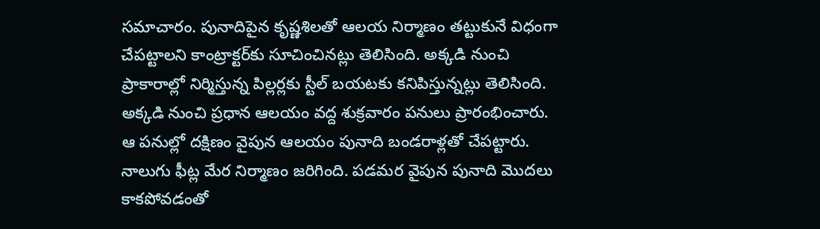సమాచారం. పునాదిపైన కృష్ణశిలతో ఆలయ నిర్మాణం తట్టుకునే విధంగా చేపట్టాలని కాంట్రాక్టర్‌కు సూచించినట్లు తెలిసింది. అక్కడి నుంచి ప్రాకారాల్లో నిర్మిస్తున్న పిల్లర్లకు స్టీల్‌ బయటకు కనిపిస్తున్నట్లు తెలిసింది. అక్కడి నుంచి ప్రధాన ఆలయం వద్ద శుక్రవారం పనులు ప్రారంభించారు. ఆ పనుల్లో దక్షిణం వైపున ఆలయం పునాది బండరాళ్లతో చేపట్టారు. నాలుగు ఫీట్ల మేర నిర్మాణం జరిగింది. పడమర వైపున పునాది మొదలు కాకపోవడంతో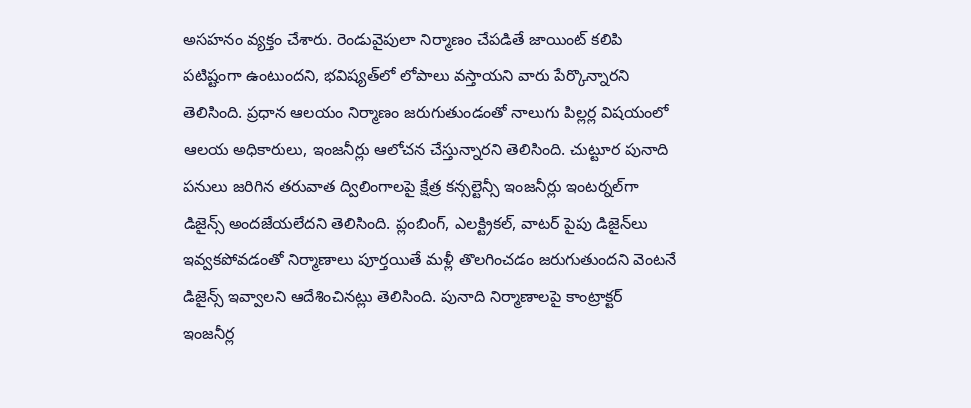అసహనం వ్యక్తం చేశారు. రెండువైపులా నిర్మాణం చేపడితే జాయింట్‌ కలిపి పటిష్టంగా ఉంటుందని, భవిష్యత్‌లో లోపాలు వస్తాయని వారు పేర్కొన్నారని తెలిసింది. ప్రధాన ఆలయం నిర్మాణం జరుగుతుండంతో నాలుగు పిల్లర్ల విషయంలో ఆలయ అధికారులు, ఇంజనీర్లు ఆలోచన చేస్తున్నారని తెలిసింది. చుట్టూర పునాది పనులు జరిగిన తరువాత ద్విలింగాలపై క్షేత్ర కన్సల్టెన్సీ ఇంజనీర్లు ఇంటర్నల్‌గా డిజైన్స్‌ అందజేయలేదని తెలిసింది. ప్లంబింగ్‌, ఎలక్ట్రికల్‌, వాటర్‌ పైపు డిజైన్‌లు ఇవ్వకపోవడంతో నిర్మాణాలు పూర్తయితే మళ్లీ తొలగించడం జరుగుతుందని వెంటనే డిజైన్స్‌ ఇవ్వాలని ఆదేశించినట్లు తెలిసింది. పునాది నిర్మాణాలపై కాంట్రాక్టర్‌ ఇంజనీర్ల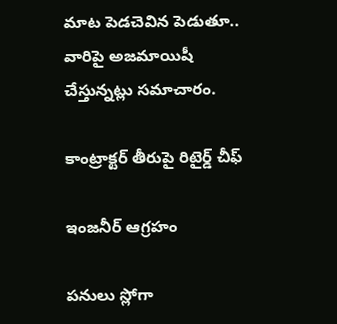మాట పెడచెవిన పెడుతూ.. వారిపై అజమాయిషీ చేస్తున్నట్లు సమాచారం.

కాంట్రాక్టర్‌ తీరుపై రిటైర్డ్‌ చీఫ్‌

ఇంజనీర్‌ ఆగ్రహం

పనులు స్లోగా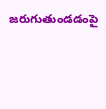జరుగుతుండడంపై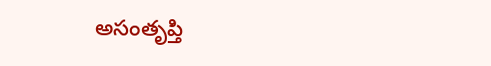అసంతృప్తి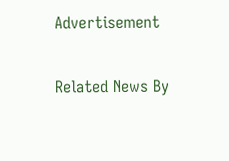Advertisement

Related News By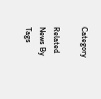Category

Related News By Tags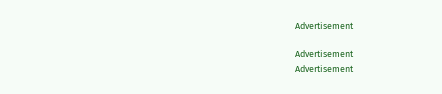Advertisement

Advertisement
Advertisement